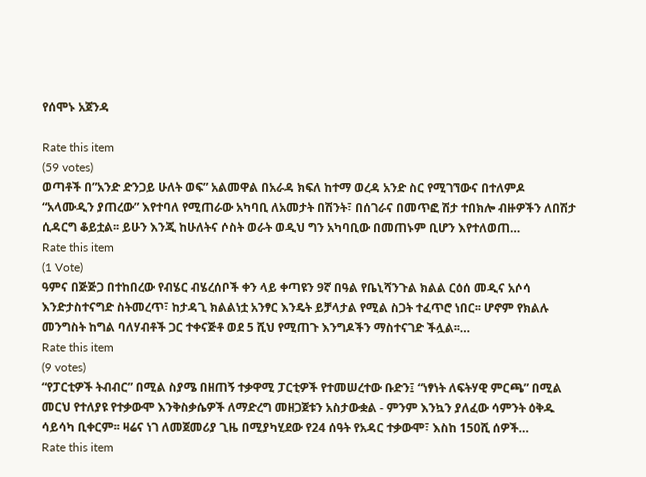የሰሞኑ አጀንዳ

Rate this item
(59 votes)
ወጣቶች በ”አንድ ድንጋይ ሁለት ወፍ” አልመዋል በአራዳ ክፍለ ከተማ ወረዳ አንድ ስር የሚገኘውና በተለምዶ “አላሙዲን ያጠረው” እየተባለ የሚጠራው አካባቢ ለአመታት በሽንት፣ በሰገራና በመጥፎ ሽታ ተበክሎ ብዙዎችን ለበሽታ ሲዳርግ ቆይቷል፡፡ ይሁን እንጂ ከሁለትና ሶስት ወራት ወዲህ ግን አካባቢው በመጠኑም ቢሆን እየተለወጠ…
Rate this item
(1 Vote)
ዓምና በጅጅጋ በተከበረው የብሄር ብሄረሰቦች ቀን ላይ ቀጣዩን 9ኛ በዓል የቤኒሻንጉል ክልል ርዕሰ መዲና አሶሳ እንድታስተናግድ ስትመረጥ፣ ከታዳጊ ክልልነቷ አንፃር እንዴት ይቻላታል የሚል ስጋት ተፈጥሮ ነበር፡፡ ሆኖም የክልሉ መንግስት ከግል ባለሃብቶች ጋር ተቀናጅቶ ወደ 5 ሺህ የሚጠጉ እንግዶችን ማስተናገድ ችሏል፡፡…
Rate this item
(9 votes)
“የፓርቲዎች ትብብር” በሚል ስያሜ በዘጠኝ ተቃዋሚ ፓርቲዎች የተመሠረተው ቡድን፤ “ነፃነት ለፍትሃዊ ምርጫ” በሚል መርህ የተለያዩ የተቃውሞ እንቅስቃሴዎች ለማድረግ መዘጋጀቱን አስታውቋል - ምንም እንኳን ያለፈው ሳምንት ዕቅዱ ሳይሳካ ቢቀርም፡፡ ዛሬና ነገ ለመጀመሪያ ጊዜ በሚያካሂደው የ24 ሰዓት የአዳር ተቃውሞ፣ እስከ 150ሺ ሰዎች…
Rate this item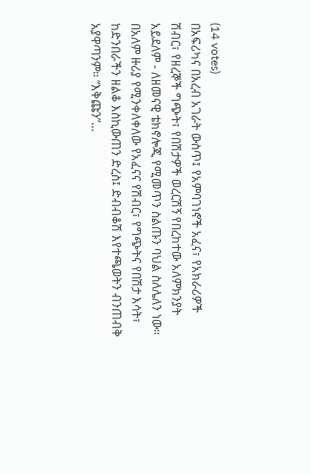(14 votes)
በአፍሪካና በአረብ አገራት ውስጥ፤ የአምባገነኖች አፈና፣ የአክራሪዎች ሽብር፣ የዘረኞች ግጭት፣ የበሽታዎች ወረርሽኝ የበረከተው አለምክንያት አይደለም - ለዘመናዊ ቴክኖሎጂ የሚመጥን ስልጡን ባህል ስለሌለን ነው። በአለም ዙሪያ የሚንቀለቀለው የአፈናና የሽብር፣ የግጭትና የበሽታ እሳት፣ ከድንበራችን ዘልቆ እስኪውጠን ድረስ፤ ድብብቆሽ እየተጫወትን ብንጠብቅ አያዋጣንም። “እቅጩን”…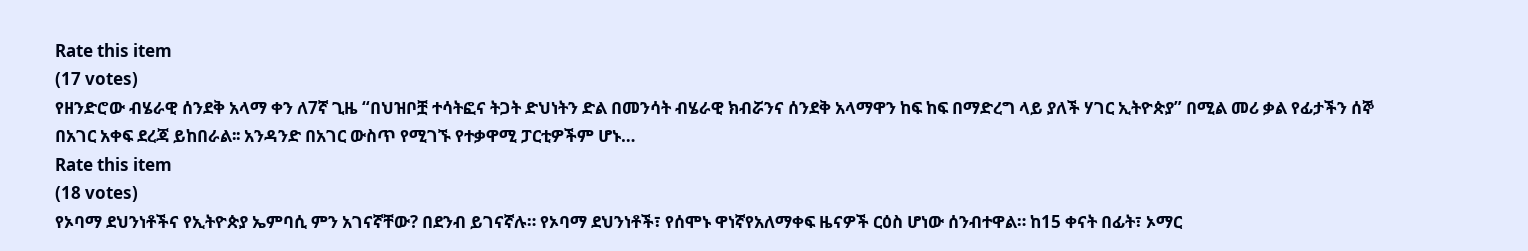Rate this item
(17 votes)
የዘንድሮው ብሄራዊ ሰንደቅ አላማ ቀን ለ7ኛ ጊዜ “በህዝቦቿ ተሳትፎና ትጋት ድህነትን ድል በመንሳት ብሄራዊ ክብሯንና ሰንደቅ አላማዋን ከፍ ከፍ በማድረግ ላይ ያለች ሃገር ኢትዮጵያ” በሚል መሪ ቃል የፊታችን ሰኞ በአገር አቀፍ ደረጃ ይከበራል፡፡ አንዳንድ በአገር ውስጥ የሚገኙ የተቃዋሚ ፓርቲዎችም ሆኑ…
Rate this item
(18 votes)
የኦባማ ደህንነቶችና የኢትዮጵያ ኤምባሲ ምን አገናኛቸው? በደንብ ይገናኛሉ። የኦባማ ደህንነቶች፣ የሰሞኑ ዋነኛየአለማቀፍ ዜናዎች ርዕስ ሆነው ሰንብተዋል። ከ15 ቀናት በፊት፣ ኦማር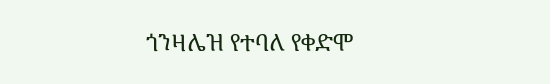ጎንዛሌዝ የተባለ የቀድሞ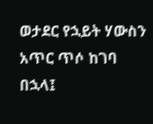ወታደር የኋይት ሃውስን አጥር ጥሶ ከገባ በኋላ፤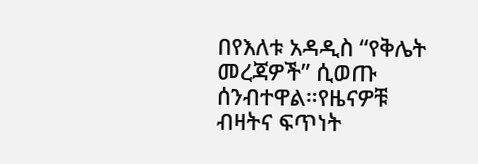በየእለቱ አዳዲስ “የቅሌት መረጃዎች” ሲወጡ ሰንብተዋል።የዜናዎቹ ብዛትና ፍጥነት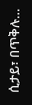ሲታይ፣ በጥቅሉ…